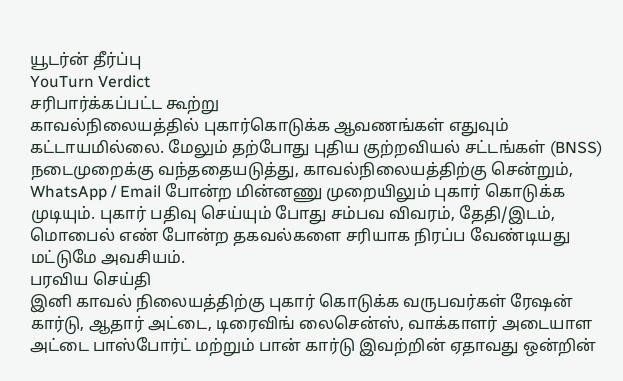யூடர்ன் தீர்ப்பு
YouTurn Verdict
சரிபார்க்கப்பட்ட கூற்று
காவல்நிலையத்தில் புகார்கொடுக்க ஆவணங்கள் எதுவும் கட்டாயமில்லை. மேலும் தற்போது புதிய குற்றவியல் சட்டங்கள் (BNSS) நடைமுறைக்கு வந்ததையடுத்து, காவல்நிலையத்திற்கு சென்றும், WhatsApp / Email போன்ற மின்னணு முறையிலும் புகார் கொடுக்க முடியும். புகார் பதிவு செய்யும் போது சம்பவ விவரம், தேதி/இடம், மொபைல் எண் போன்ற தகவல்களை சரியாக நிரப்ப வேண்டியது மட்டுமே அவசியம்.
பரவிய செய்தி
இனி காவல் நிலையத்திற்கு புகார் கொடுக்க வருபவர்கள் ரேஷன் கார்டு, ஆதார் அட்டை, டிரைவிங் லைசென்ஸ், வாக்காளர் அடையாள அட்டை பாஸ்போர்ட் மற்றும் பான் கார்டு இவற்றின் ஏதாவது ஒன்றின்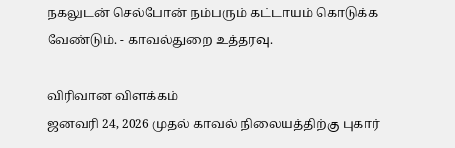நகலுடன் செல்போன் நம்பரும் கட்டாயம் கொடுக்க வேண்டும். - காவல்துறை உத்தரவு.

விரிவான விளக்கம்
ஜனவரி 24, 2026 முதல் காவல் நிலையத்திற்கு புகார்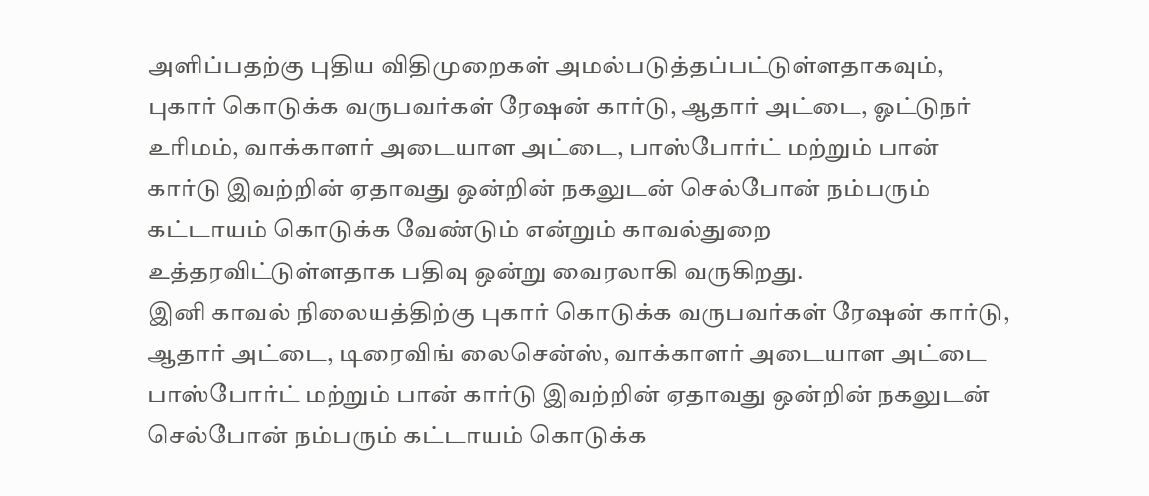அளிப்பதற்கு புதிய விதிமுறைகள் அமல்படுத்தப்பட்டுள்ளதாகவும், புகார் கொடுக்க வருபவர்கள் ரேஷன் கார்டு, ஆதார் அட்டை, ஓட்டுநர் உரிமம், வாக்காளர் அடையாள அட்டை, பாஸ்போர்ட் மற்றும் பான் கார்டு இவற்றின் ஏதாவது ஒன்றின் நகலுடன் செல்போன் நம்பரும் கட்டாயம் கொடுக்க வேண்டும் என்றும் காவல்துறை உத்தரவிட்டுள்ளதாக பதிவு ஒன்று வைரலாகி வருகிறது.
இனி காவல் நிலையத்திற்கு புகார் கொடுக்க வருபவர்கள் ரேஷன் கார்டு, ஆதார் அட்டை, டிரைவிங் லைசென்ஸ், வாக்காளர் அடையாள அட்டை பாஸ்போர்ட் மற்றும் பான் கார்டு இவற்றின் ஏதாவது ஒன்றின் நகலுடன் செல்போன் நம்பரும் கட்டாயம் கொடுக்க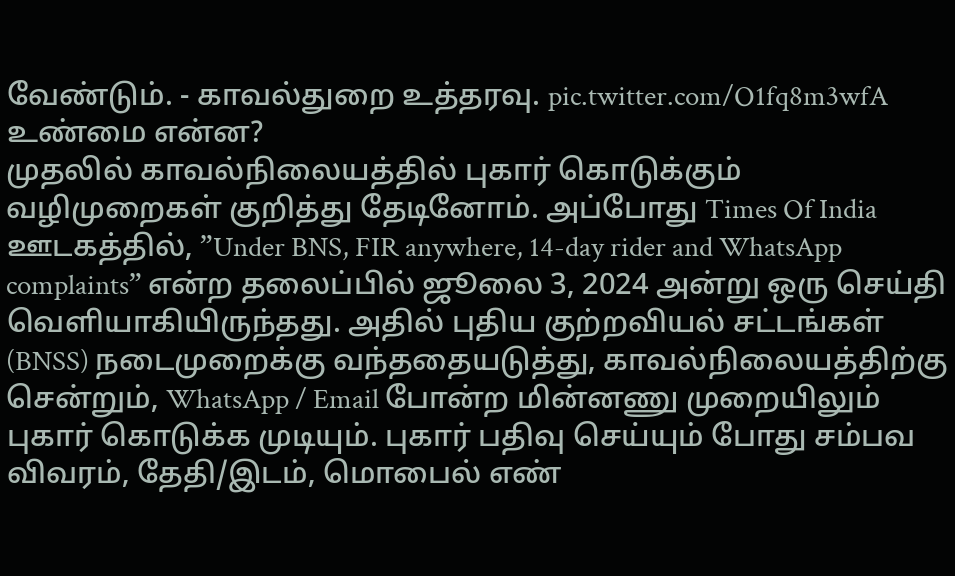வேண்டும். - காவல்துறை உத்தரவு. pic.twitter.com/O1fq8m3wfA
உண்மை என்ன?
முதலில் காவல்நிலையத்தில் புகார் கொடுக்கும் வழிமுறைகள் குறித்து தேடினோம். அப்போது Times Of India ஊடகத்தில், ”Under BNS, FIR anywhere, 14-day rider and WhatsApp complaints” என்ற தலைப்பில் ஜூலை 3, 2024 அன்று ஒரு செய்தி வெளியாகியிருந்தது. அதில் புதிய குற்றவியல் சட்டங்கள் (BNSS) நடைமுறைக்கு வந்ததையடுத்து, காவல்நிலையத்திற்கு சென்றும், WhatsApp / Email போன்ற மின்னணு முறையிலும் புகார் கொடுக்க முடியும். புகார் பதிவு செய்யும் போது சம்பவ விவரம், தேதி/இடம், மொபைல் எண்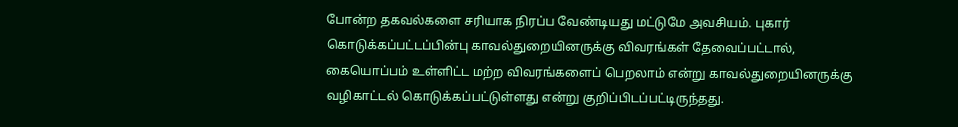போன்ற தகவல்களை சரியாக நிரப்ப வேண்டியது மட்டுமே அவசியம். புகார் கொடுக்கப்பட்டப்பின்பு காவல்துறையினருக்கு விவரங்கள் தேவைப்பட்டால், கையொப்பம் உள்ளிட்ட மற்ற விவரங்களைப் பெறலாம் என்று காவல்துறையினருக்கு வழிகாட்டல் கொடுக்கப்பட்டுள்ளது என்று குறிப்பிடப்பட்டிருந்தது.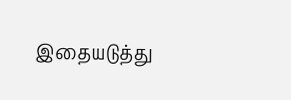இதையடுத்து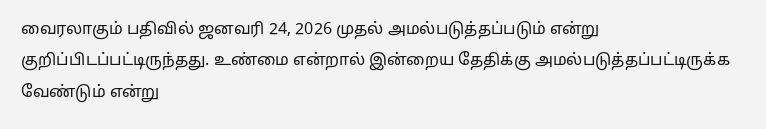வைரலாகும் பதிவில் ஜனவரி 24, 2026 முதல் அமல்படுத்தப்படும் என்று குறிப்பிடப்பட்டிருந்தது. உண்மை என்றால் இன்றைய தேதிக்கு அமல்படுத்தப்பட்டிருக்க வேண்டும் என்று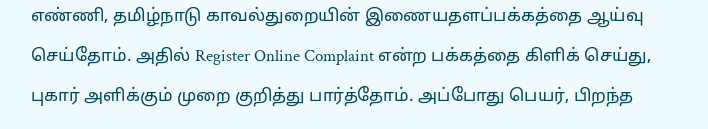எண்ணி, தமிழ்நாடு காவல்துறையின் இணையதளப்பக்கத்தை ஆய்வு செய்தோம். அதில் Register Online Complaint என்ற பக்கத்தை கிளிக் செய்து, புகார் அளிக்கும் முறை குறித்து பார்த்தோம். அப்போது பெயர், பிறந்த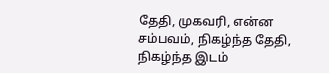தேதி, முகவரி, என்ன சம்பவம், நிகழ்ந்த தேதி, நிகழ்ந்த இடம்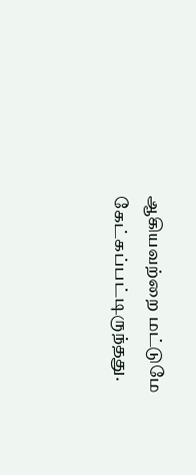ஆகியவற்றை மட்டுமே கேட்கப்பட்டிருந்தது.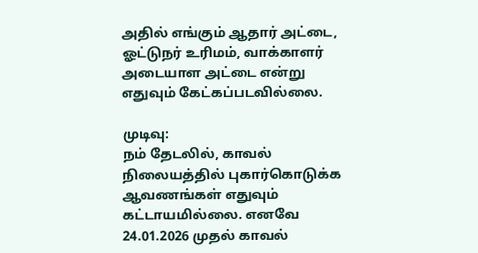அதில் எங்கும் ஆதார் அட்டை, ஓட்டுநர் உரிமம், வாக்காளர் அடையாள அட்டை என்று எதுவும் கேட்கப்படவில்லை.

முடிவு:
நம் தேடலில், காவல் நிலையத்தில் புகார்கொடுக்க ஆவணங்கள் எதுவும் கட்டாயமில்லை. எனவே 24.01.2026 முதல் காவல்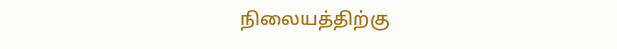நிலையத்திற்கு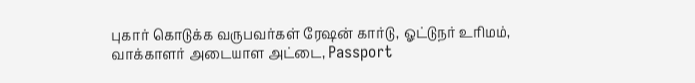புகார் கொடுக்க வருபவர்கள் ரேஷன் கார்டு, ஓட்டுநர் உரிமம், வாக்காளர் அடையாள அட்டை, Passport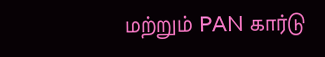மற்றும் PAN கார்டு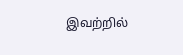இவற்றில்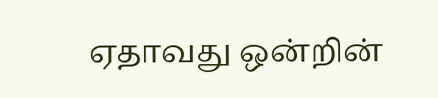ஏதாவது ஒன்றின்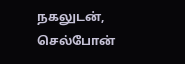நகலுடன், செல்போன்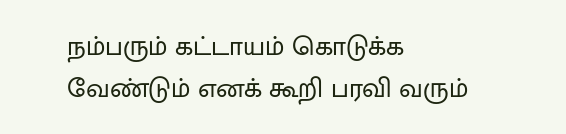நம்பரும் கட்டாயம் கொடுக்க வேண்டும் எனக் கூறி பரவி வரும்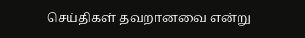செய்திகள் தவறானவை என்று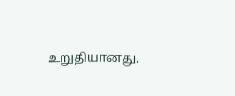உறுதியானது.